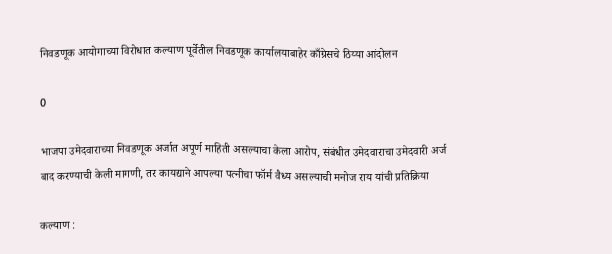निवडणूक आयोगाच्या विरोधात कल्याण पूर्वेतील निवडणूक कार्यालयाबाहेर काँग्रेसचे ठिय्या आंदोलन

0

भाजपा उमेदवाराच्या निवडणूक अर्जात अपूर्ण माहिती असल्याचा केला आरोप, संबंधीत उमेदवाराचा उमेदवारी अर्ज बाद करण्याची केली मागणी, तर कायद्याने आपल्या पत्नीचा फॉर्म वैध्य असल्याची मनोज राय यांची प्रतिक्रिया

कल्याण :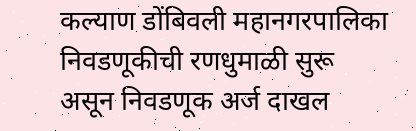कल्याण डोंबिवली महानगरपालिका निवडणूकीची रणधुमाळी सुरू असून निवडणूक अर्ज दाखल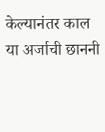केल्यानंतर काल या अर्जाची छाननी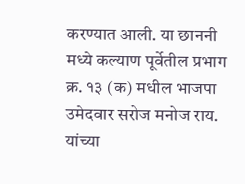करण्यात आली. या छाननी मध्ये कल्याण पूर्वेतील प्रभाग क्र. १३ (क) मधील भाजपा उमेदवार सरोज मनोज राय. यांच्या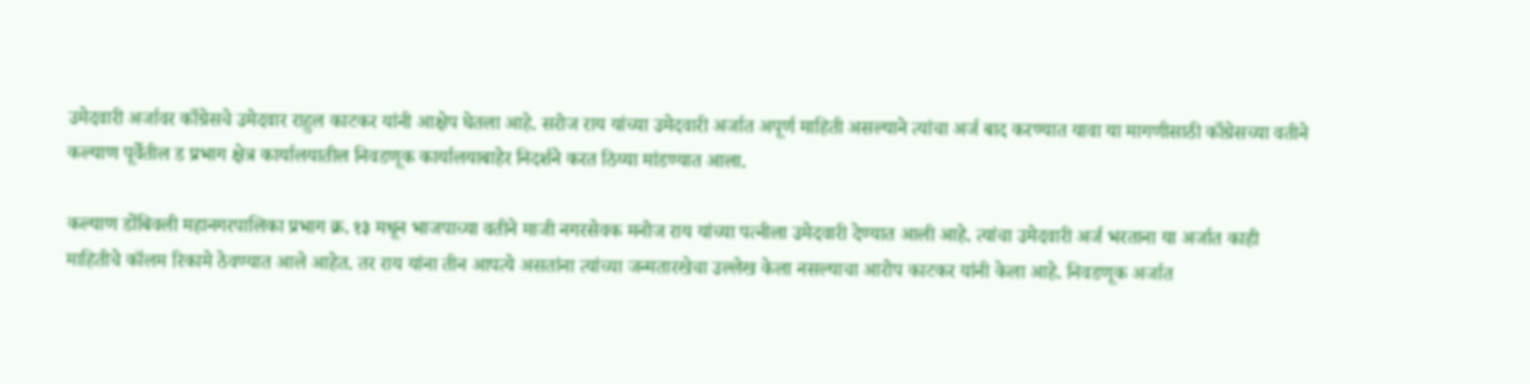उमेदवारी अर्जावर काँग्रेसचे उमेदवार राहुल काटकर यांनी आक्षेप घेतला आहे. सरोज राय यांच्या उमेदवारी अर्जात अपूर्ण माहिती असल्याने त्यांचा अर्ज बाद करण्यात यावा या मागणीसाठी काँग्रेसच्या वतीने कल्याण पूर्वेतील ड प्रभाग क्षेत्र कार्यालयातील निवडणूक कार्यालयाबाहेर निदर्शने करत ठिय्या मांडण्यात आला.

कल्याण डोंबिवली महानगरपालिका प्रभाग क्र. १३ मधून भाजपाच्या वतीने माजी नगरसेवक मनोज राय यांच्या पत्नीला उमेदवारी देण्यात आली आहे. त्यांचा उमेदवारी अर्ज भरताना या अर्जात काही माहितीचे कॉलम रिकामे ठेवण्यात आले आहेत. तर राय यांना तीन आपत्ये असतांना त्यांच्या जन्मतारखेचा उल्लेख केला नसल्याचा आरोप काटकर यांनी केला आहे. निवडणूक अर्जात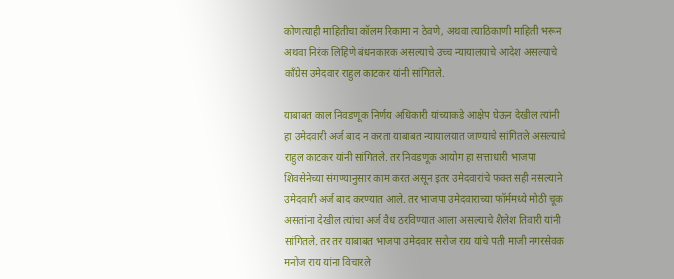कोणत्याही माहितीचा कॉलम रिकामा न ठेवणे, अथवा त्याठिकाणी माहिती भरून अथवा निरंक लिहिणे बंधनकारक असल्याचे उच्च न्यायालयाचे आदेश असल्याचे काँग्रेस उमेदवार राहुल काटकर यांनी सांगितले.

याबाबत काल निवडणूक निर्णय अधिकारी यांच्याकडे आक्षेप घेऊन देखील त्यांनी हा उमेदवारी अर्ज बाद न करता याबाबत न्यायालयात जाण्याचे सांगितले असल्याचे राहुल काटकर यांनी सांगितले. तर निवडणूक आयोग हा सत्ताधारी भाजपा शिवसेनेच्या संगण्यानुसार काम करत असून इतर उमेदवारांचे फक्त सही नसल्याने उमेदवारी अर्ज बाद करण्यात आले. तर भाजपा उमेदवाराच्या फॉर्ममध्ये मोठी चूक असतांना देखील त्यांचा अर्ज वैध ठरविण्यात आला असल्याचे शैलेश तिवारी यांनी सांगितले. तर तर याबाबत भाजपा उमेदवार सरोज राय यांचे पती माजी नगरसेवक मनोज राय यांना विचारले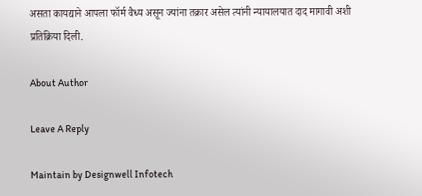असता कायद्याने आपला फॉर्म वैध्य असून ज्यांना तक्रार असेल त्यांनी न्यायालयात दाद मागावी अशी प्रतिक्रिया दिली.

About Author

Leave A Reply

Maintain by Designwell Infotech